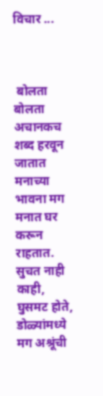विचार ...



 बोलता बोलता अचानकच शब्द हरवून जातात
मनाच्या भावना मग मनात घर करून राहतात.
सुचत नाही काही, घुसमट होते,
डोळ्यांमध्ये मग अश्रूंची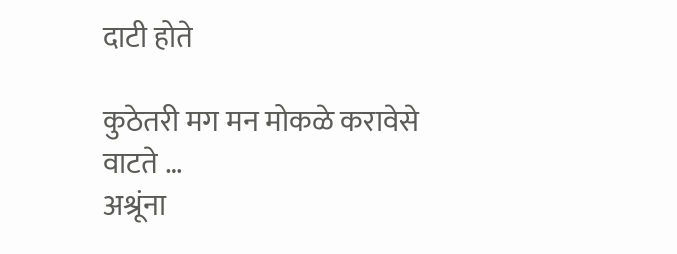दाटी होते

कुठेतरी मग मन मोकळे करावेसे वाटते …
अश्रूंना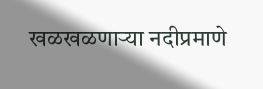खळखळणाऱ्या नदीप्रमाणे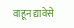वाहून द्यावेसे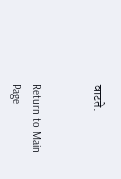वाटते.


Return to Main Page